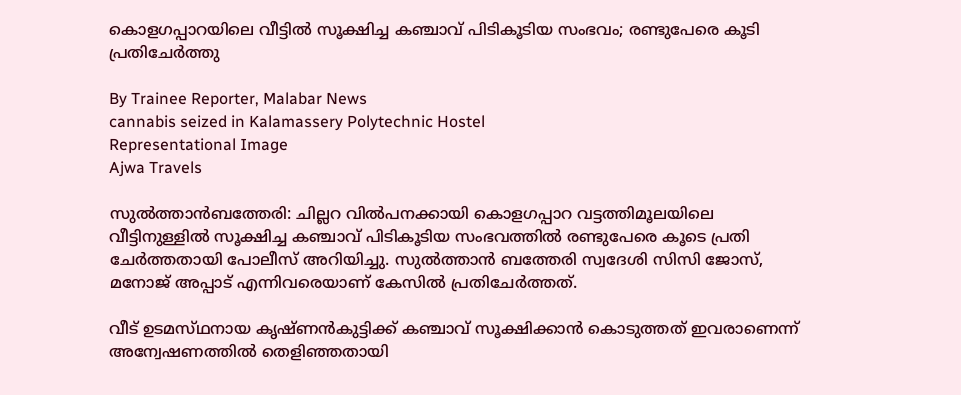കൊളഗപ്പാറയിലെ വീട്ടിൽ സൂക്ഷിച്ച കഞ്ചാവ് പിടികൂടിയ സംഭവം; രണ്ടുപേരെ കൂടി പ്രതിചേർത്തു

By Trainee Reporter, Malabar News
cannabis seized in Kalamassery Polytechnic Hostel
Representational Image
Ajwa Travels

സുൽത്താൻബത്തേരി: ചില്ലറ വിൽപനക്കായി കൊളഗപ്പാറ വട്ടത്തിമൂലയിലെ വീട്ടിനുള്ളിൽ സൂക്ഷിച്ച കഞ്ചാവ് പിടികൂടിയ സംഭവത്തിൽ രണ്ടുപേരെ കൂടെ പ്രതി ചേർത്തതായി പോലീസ് അറിയിച്ചു. സുൽത്താൻ ബത്തേരി സ്വദേശി സിസി ജോസ്, മനോജ് അപ്പാട് എന്നിവരെയാണ് കേസിൽ പ്രതിചേർത്തത്.

വീട് ഉടമസ്‌ഥനായ കൃഷ്‌ണന്‍കുട്ടിക്ക് കഞ്ചാവ് സൂക്ഷിക്കാൻ കൊടുത്തത് ഇവരാണെന്ന് അന്വേഷണത്തിൽ തെളിഞ്ഞതായി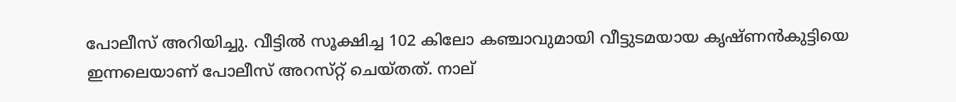പോലീസ് അറിയിച്ചു. വീട്ടിൽ സൂക്ഷിച്ച 102 കിലോ കഞ്ചാവുമായി വീട്ടുടമയായ കൃഷ്‌ണന്‍കുട്ടിയെ ഇന്നലെയാണ് പോലീസ് അറസ്‌റ്റ് ചെയ്‌തത്‌. നാല്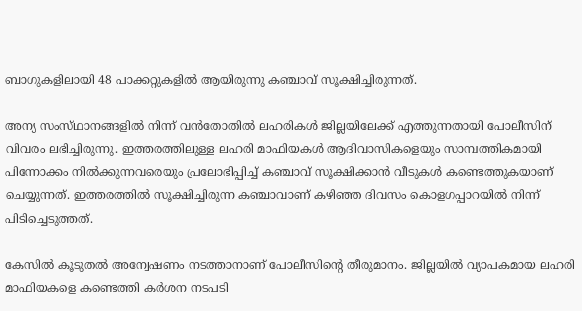ബാഗുകളിലായി 48 പാക്കറ്റുകളിൽ ആയിരുന്നു കഞ്ചാവ് സൂക്ഷിച്ചിരുന്നത്.

അന്യ സംസ്‌ഥാനങ്ങളിൽ നിന്ന് വൻതോതിൽ ലഹരികൾ ജില്ലയിലേക്ക് എത്തുന്നതായി പോലീസിന് വിവരം ലഭിച്ചിരുന്നു. ഇത്തരത്തിലുള്ള ലഹരി മാഫിയകൾ ആദിവാസികളെയും സാമ്പത്തികമായി പിന്നോക്കം നില്‍ക്കുന്നവരെയും പ്രലോഭിപ്പിച്ച് കഞ്ചാവ് സൂക്ഷിക്കാന്‍ വീടുകള്‍ കണ്ടെത്തുകയാണ് ചെയ്യുന്നത്. ഇത്തരത്തില്‍ സൂക്ഷിച്ചിരുന്ന കഞ്ചാവാണ് കഴിഞ്ഞ ദിവസം കൊളഗപ്പാറയിൽ നിന്ന് പിടിച്ചെടുത്തത്.

കേസിൽ കൂടുതൽ അന്വേഷണം നടത്താനാണ് പോലീസിന്റെ തീരുമാനം. ജില്ലയിൽ വ്യാപകമായ ലഹരി മാഫിയകളെ കണ്ടെത്തി കർശന നടപടി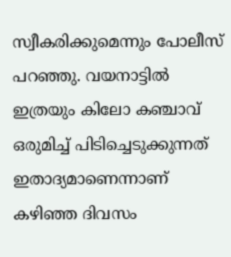സ്വീകരിക്കുമെന്നും പോലീസ് പറഞ്ഞു. വയനാട്ടില്‍ ഇത്രയും കിലോ കഞ്ചാവ് ഒരുമിച്ച് പിടിച്ചെടുക്കുന്നത് ഇതാദ്യമാണെന്നാണ് കഴിഞ്ഞ ദിവസം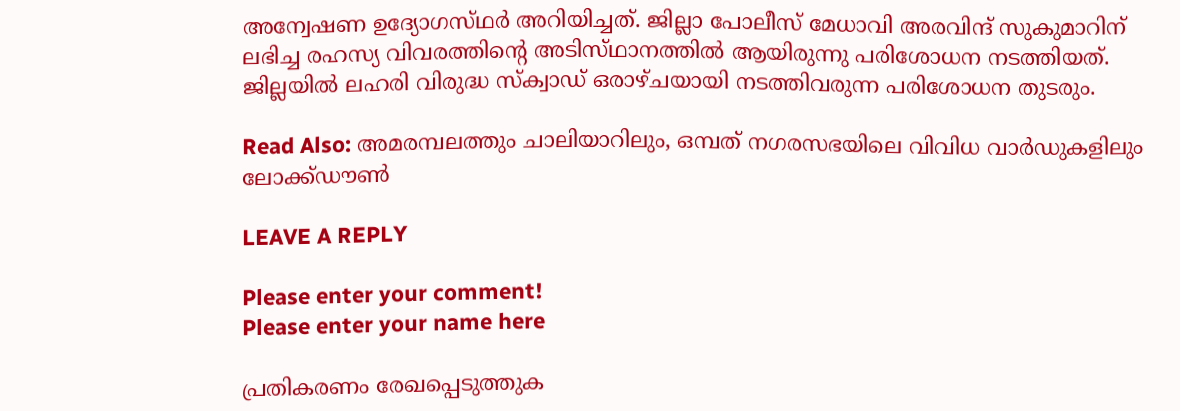അന്വേഷണ ഉദ്യോഗസ്‌ഥര്‍ അറിയിച്ചത്. ജില്ലാ പോലീസ് മേധാവി അരവിന്ദ് സുകുമാറിന് ലഭിച്ച രഹസ്യ വിവരത്തിന്റെ അടിസ്‌ഥാനത്തില്‍ ആയിരുന്നു പരിശോധന നടത്തിയത്. ജില്ലയിൽ ലഹരി വിരുദ്ധ സ്‌ക്വാഡ് ഒരാഴ്‌ചയായി നടത്തിവരുന്ന പരിശോധന തുടരും.

Read Also: അമരമ്പലത്തും ചാലിയാറിലും, ഒമ്പത് നഗരസഭയിലെ വിവിധ വാർഡുകളിലും ലോക്ക്‌ഡൗൺ

LEAVE A REPLY

Please enter your comment!
Please enter your name here

പ്രതികരണം രേഖപ്പെടുത്തുക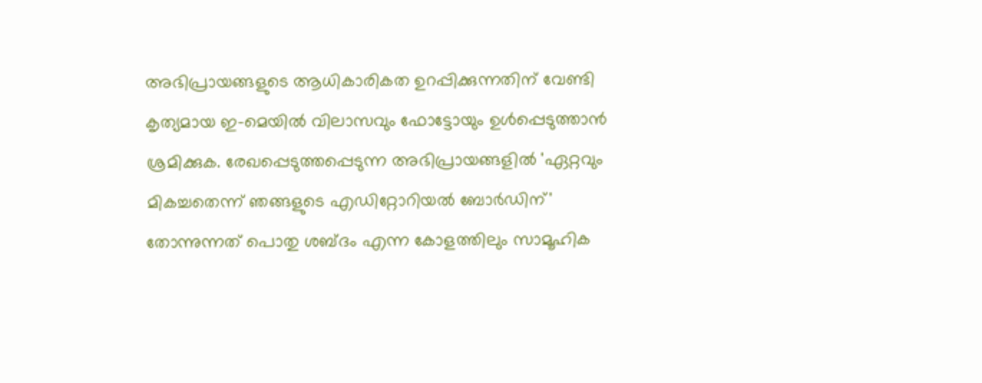അഭിപ്രായങ്ങളുടെ ആധികാരികത ഉറപ്പിക്കുന്നതിന് വേണ്ടി കൃത്യമായ ഇ-മെയിൽ വിലാസവും ഫോട്ടോയും ഉൾപ്പെടുത്താൻ ശ്രമിക്കുക. രേഖപ്പെടുത്തപ്പെടുന്ന അഭിപ്രായങ്ങളിൽ 'ഏറ്റവും മികച്ചതെന്ന് ഞങ്ങളുടെ എഡിറ്റോറിയൽ ബോർഡിന്' തോന്നുന്നത് പൊതു ശബ്‌ദം എന്ന കോളത്തിലും സാമൂഹിക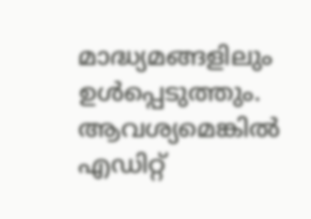മാദ്ധ്യമങ്ങളിലും ഉൾപ്പെടുത്തും. ആവശ്യമെങ്കിൽ എഡിറ്റ്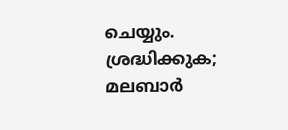ചെയ്യും. ശ്രദ്ധിക്കുക; മലബാർ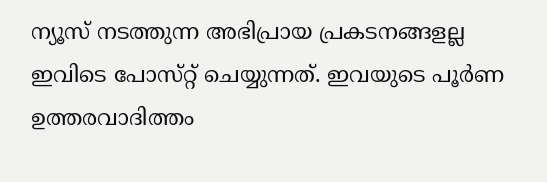ന്യൂസ് നടത്തുന്ന അഭിപ്രായ പ്രകടനങ്ങളല്ല ഇവിടെ പോസ്‌റ്റ് ചെയ്യുന്നത്. ഇവയുടെ പൂർണ ഉത്തരവാദിത്തം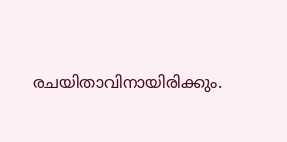രചയിതാവിനായിരിക്കും.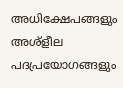അധിക്ഷേപങ്ങളും അശ്‌ളീല പദപ്രയോഗങ്ങളും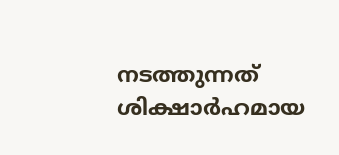നടത്തുന്നത് ശിക്ഷാർഹമായ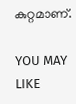കുറ്റമാണ്.

YOU MAY LIKE